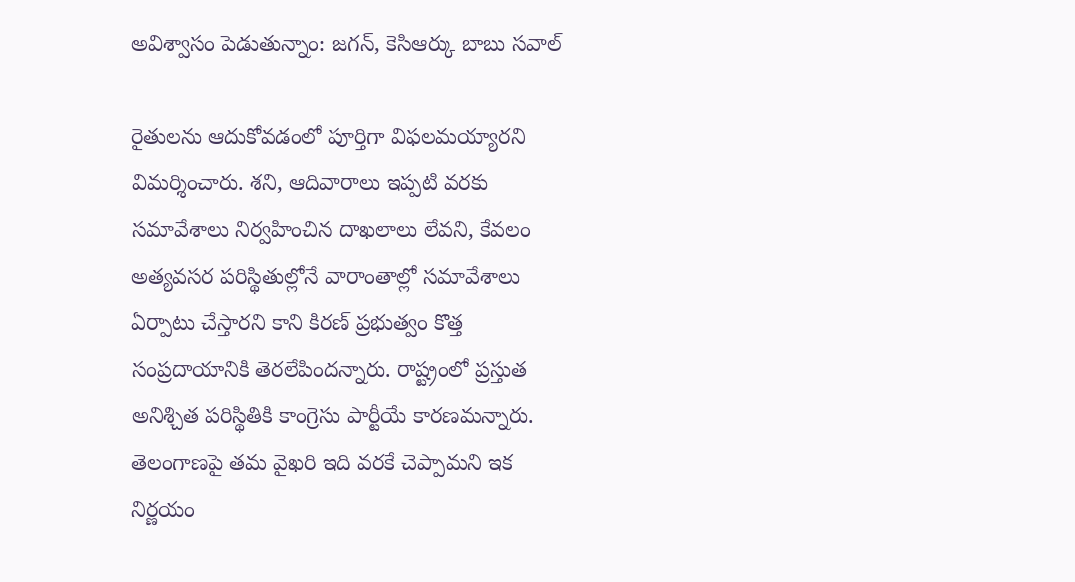అవిశ్వాసం పెడుతున్నాం: జగన్, కెసిఆర్కు బాబు సవాల్

రైతులను ఆదుకోవడంలో పూర్తిగా విఫలమయ్యారని విమర్శించారు. శని, ఆదివారాలు ఇప్పటి వరకు సమావేశాలు నిర్వహించిన దాఖలాలు లేవని, కేవలం అత్యవసర పరిస్థితుల్లోనే వారాంతాల్లో సమావేశాలు ఏర్పాటు చేస్తారని కాని కిరణ్ ప్రభుత్వం కొత్త సంప్రదాయానికి తెరలేపిందన్నారు. రాష్ట్రంలో ప్రస్తుత అనిశ్చిత పరిస్థితికి కాంగ్రెసు పార్టీయే కారణమన్నారు. తెలంగాణపై తమ వైఖరి ఇది వరకే చెప్పామని ఇక నిర్ణయం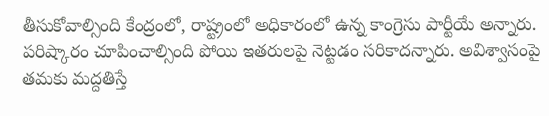తీసుకోవాల్సింది కేంద్రంలో, రాష్ట్రంలో అధికారంలో ఉన్న కాంగ్రెసు పార్టీయే అన్నారు. పరిష్కారం చూపించాల్సింది పోయి ఇతరులపై నెట్టడం సరికాదన్నారు. అవిశ్వాసంపై తమకు మద్దతిస్తే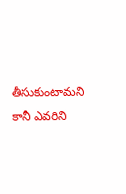తీసుకుంటామని కానీ ఎవరిని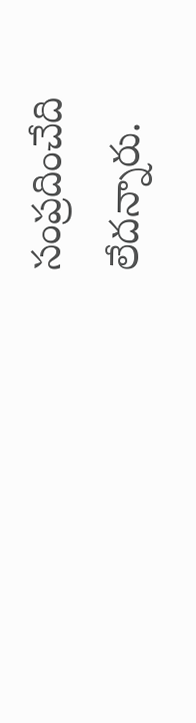సంప్రదించేది లేదన్నారు.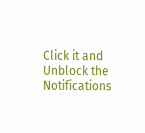Click it and Unblock the Notifications